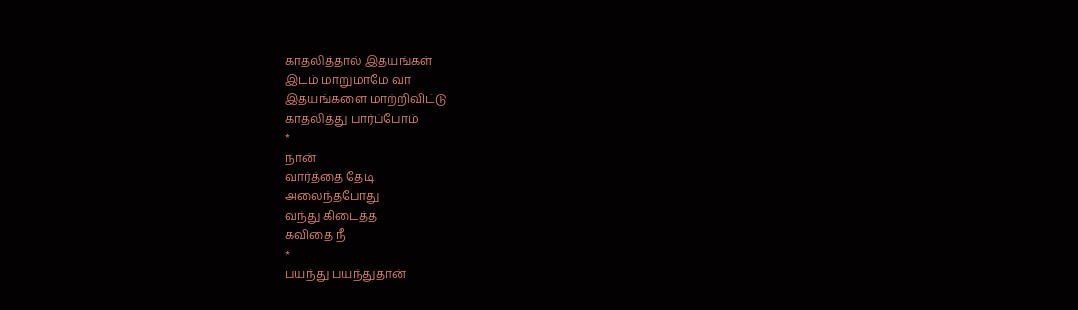காதலித்தால் இதயங்கள்
இடம் மாறுமாமே வா
இதயங்களை மாற்றிவிட்டு
காதலித்து பார்ப்போம்
*
நான்
வார்த்தை தேடி
அலைந்தபோது
வந்து கிடைத்த
கவிதை நீ
*
பயந்து பயந்துதான்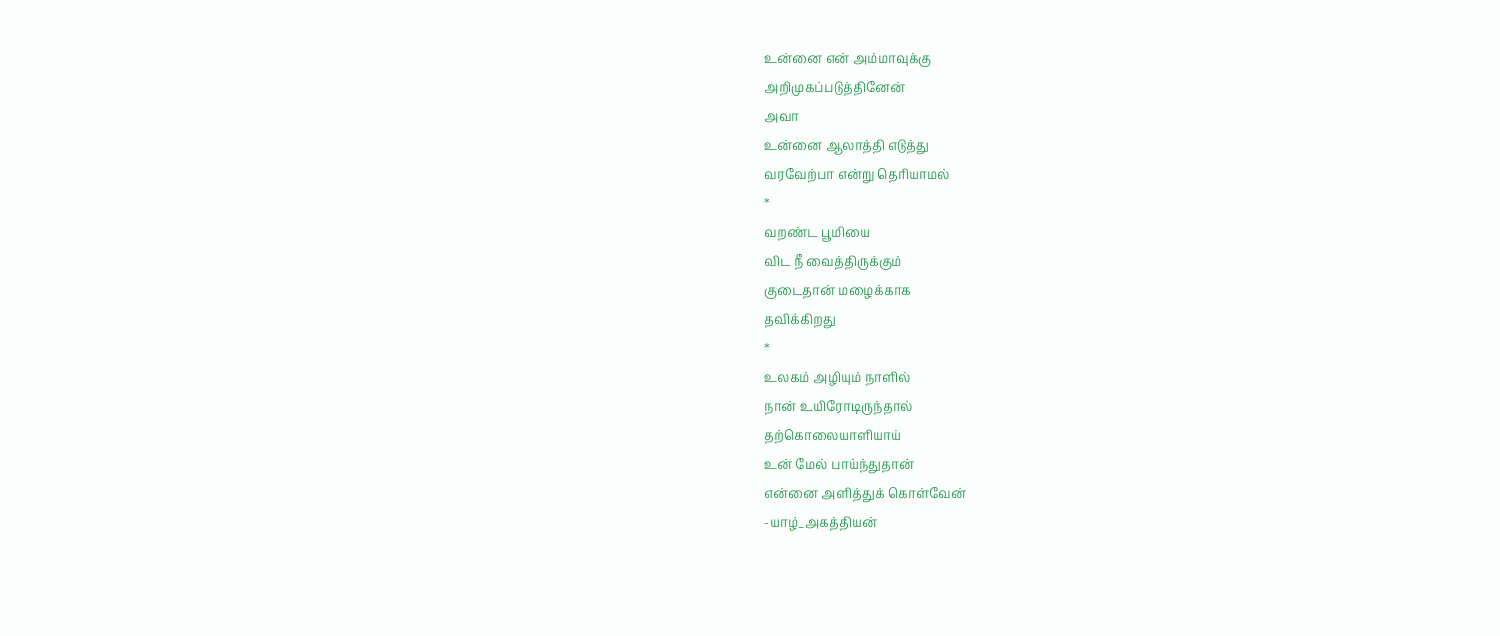உன்னை என் அம்மாவுக்கு
அறிமுகப்படுத்தினேன்
அவா
உன்னை ஆலாத்தி எடுத்து
வரவேற்பா என்று தெரியாமல்
*
வறண்ட பூமியை
விட நீ வைத்திருக்கும்
குடைதான் மழைக்காக
தவிக்கிறது
*
உலகம் அழியும் நாளில்
நான் உயிரோடிருந்தால்
தற்கொலையாளியாய்
உன் மேல் பாய்ந்துதான்
என்னை அளித்துக் கொள்வேன்
-யாழ்_அகத்தியன்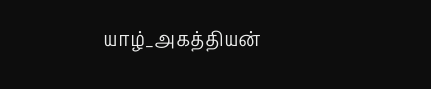யாழ்_அகத்தியன்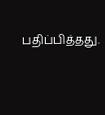பதிப்பித்தது.